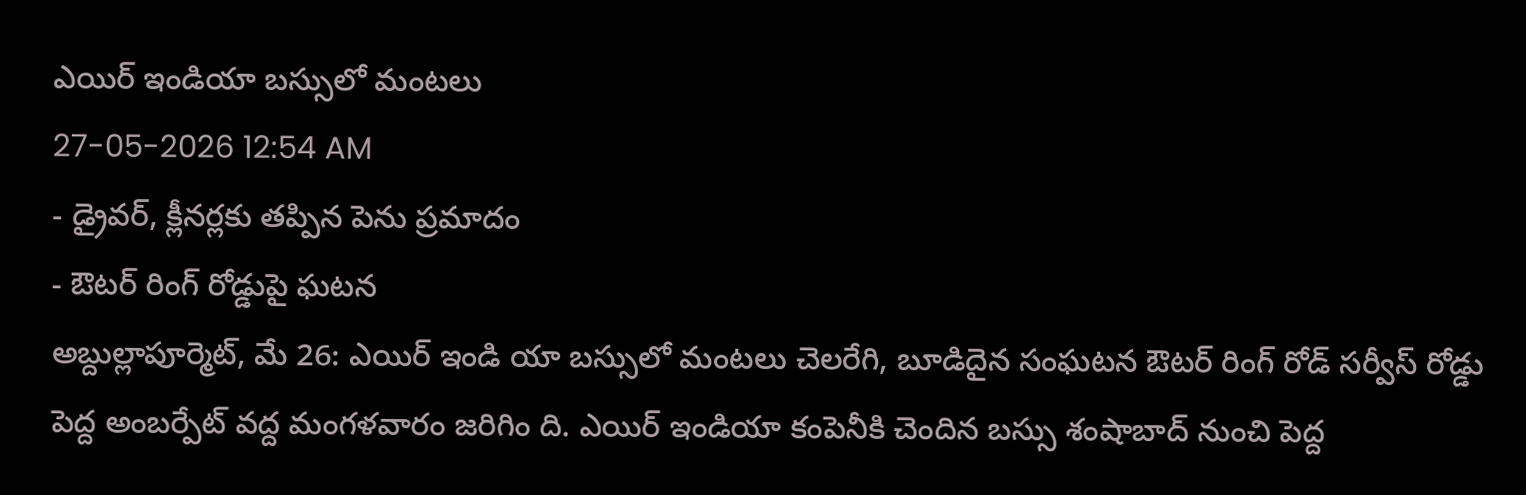ఎయిర్ ఇండియా బస్సులో మంటలు
27-05-2026 12:54 AM
- డ్రైవర్, క్లీనర్లకు తప్పిన పెను ప్రమాదం
- ఔటర్ రింగ్ రోడ్డుపై ఘటన
అబ్దుల్లాపూర్మెట్, మే 26: ఎయిర్ ఇండి యా బస్సులో మంటలు చెలరేగి, బూడిదైన సంఘటన ఔటర్ రింగ్ రోడ్ సర్వీస్ రోడ్డు పెద్ద అంబర్పేట్ వద్ద మంగళవారం జరిగిం ది. ఎయిర్ ఇండియా కంపెనీకి చెందిన బస్సు శంషాబాద్ నుంచి పెద్ద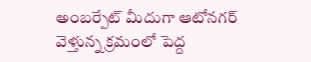అంబర్పేట్ మీదుగా ఆటోనగర్ వెళ్తున్న క్రమంలో పెద్ద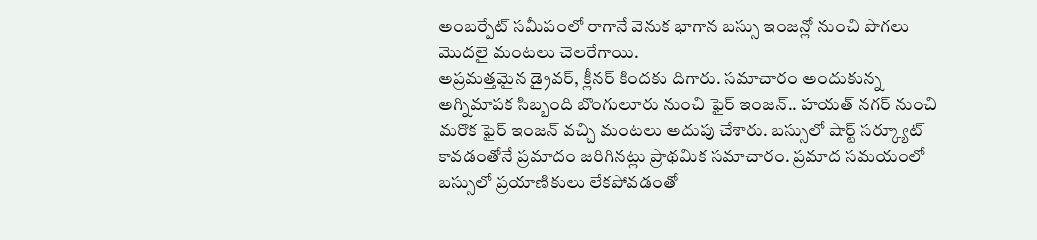అంబర్పేట్ సమీపంలో రాగానే వెనుక భాగాన బస్సు ఇంజన్లో నుంచి పొగలు మొదలై మంటలు చెలరేగాయి.
అప్రమత్తమైన డ్రైవర్, క్లీనర్ కిందకు దిగారు. సమాచారం అందుకున్న అగ్నిమాపక సిబ్బంది బొంగులూరు నుంచి ఫైర్ ఇంజన్.. హయత్ నగర్ నుంచి మరొక ఫైర్ ఇంజన్ వచ్చి మంటలు అదుపు చేశారు. బస్సులో షార్ట్ సర్క్యూట్ కావడంతోనే ప్రమాదం జరిగినట్లు ప్రాథమిక సమాచారం. ప్రమాద సమయంలో బస్సులో ప్రయాణికులు లేకపోవడంతో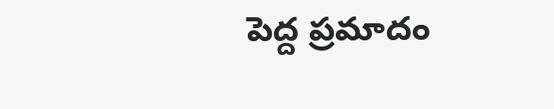పెద్ద ప్రమాదం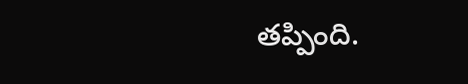తప్పింది.